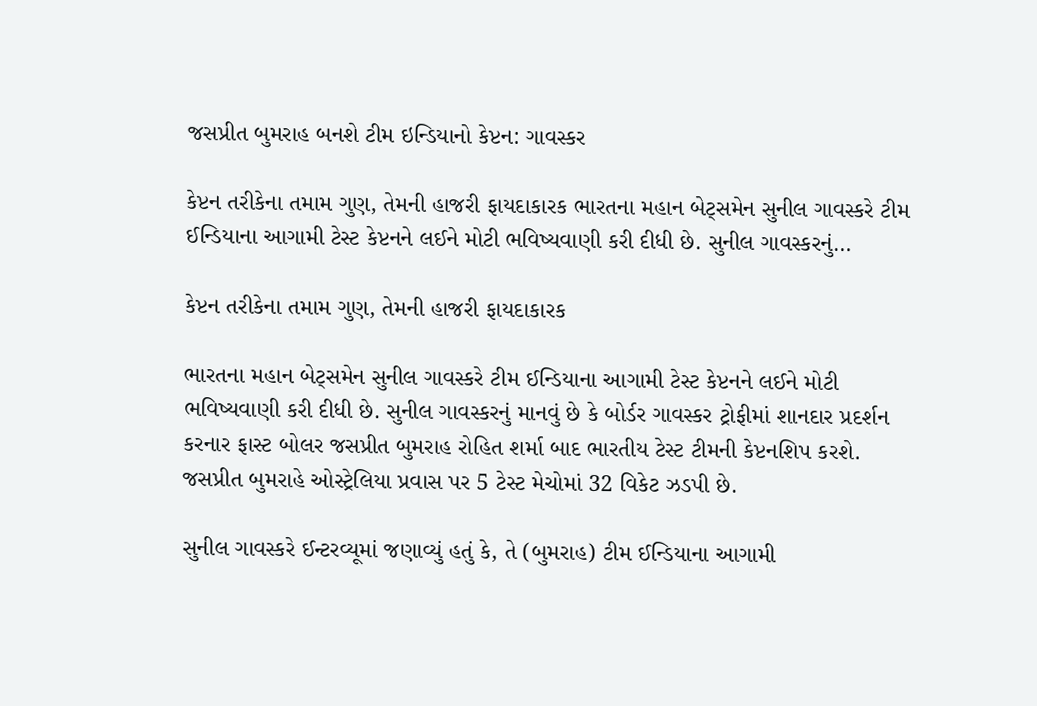જસપ્રીત બુમરાહ બનશે ટીમ ઇન્ડિયાનો કેપ્ટન: ગાવસ્કર

કેપ્ટન તરીકેના તમામ ગુણ, તેમની હાજરી ફાયદાકારક ભારતના મહાન બેટ્સમેન સુનીલ ગાવસ્કરે ટીમ ઈન્ડિયાના આગામી ટેસ્ટ કેપ્ટનને લઈને મોટી ભવિષ્યવાણી કરી દીધી છે. સુનીલ ગાવસ્કરનું…

કેપ્ટન તરીકેના તમામ ગુણ, તેમની હાજરી ફાયદાકારક

ભારતના મહાન બેટ્સમેન સુનીલ ગાવસ્કરે ટીમ ઈન્ડિયાના આગામી ટેસ્ટ કેપ્ટનને લઈને મોટી ભવિષ્યવાણી કરી દીધી છે. સુનીલ ગાવસ્કરનું માનવું છે કે બોર્ડર ગાવસ્કર ટ્રોફીમાં શાનદાર પ્રદર્શન કરનાર ફાસ્ટ બોલર જસપ્રીત બુમરાહ રોહિત શર્મા બાદ ભારતીય ટેસ્ટ ટીમની કેપ્ટનશિપ કરશે. જસપ્રીત બુમરાહે ઓસ્ટ્રેલિયા પ્રવાસ પર 5 ટેસ્ટ મેચોમાં 32 વિકેટ ઝડપી છે.

સુનીલ ગાવસ્કરે ઈન્ટરવ્યૂમાં જણાવ્યું હતું કે, તે (બુમરાહ) ટીમ ઈન્ડિયાના આગામી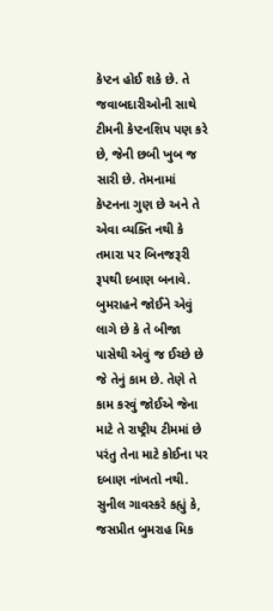કેપ્ટન હોઈ શકે છે. તે જવાબદારીઓની સાથે ટીમની કેપ્ટનશિપ પણ કરે છે, જેની છબી ખુબ જ સારી છે. તેમનામાં કેપ્ટનના ગુણ છે અને તે એવા વ્યક્તિ નથી કે તમારા પર બિનજરૂરી રૂપથી દબાણ બનાવે. બુમરાહને જોઈને એવું લાગે છે કે તે બીજા પાસેથી એવું જ ઈચ્છે છે જે તેનું કામ છે. તેણે તે કામ કરવું જોઈએ જેના માટે તે રાષ્ટ્રીય ટીમમાં છે પરંતુ તેના માટે કોઈના પર દબાણ નાંખતો નથી. સુનીલ ગાવસ્કરે કહ્યું કે, જસપ્રીત બુમરાહ મિક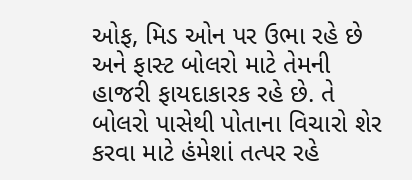ઓફ, મિડ ઓન પર ઉભા રહે છે અને ફાસ્ટ બોલરો માટે તેમની હાજરી ફાયદાકારક રહે છે. તે બોલરો પાસેથી પોતાના વિચારો શેર કરવા માટે હંમેશાં તત્પર રહે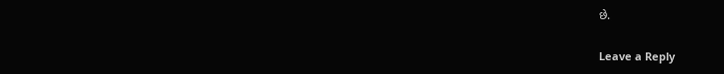છે.

Leave a Reply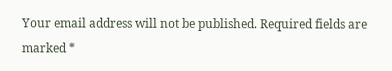Your email address will not be published. Required fields are marked *